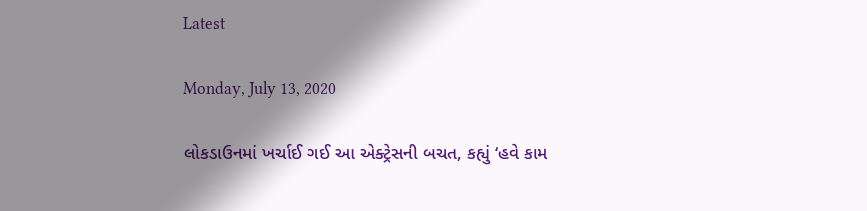Latest

Monday, July 13, 2020

લોકડાઉનમાં ખર્ચાઈ ગઈ આ એક્ટ્રેસની બચત, કહ્યું ‘હવે કામ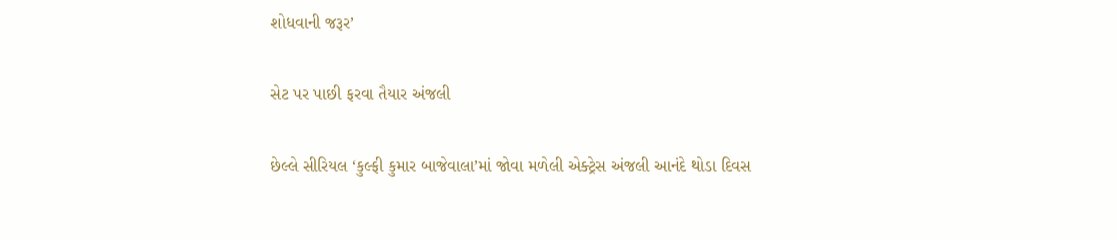શોધવાની જરૂર’

સેટ પર પાછી ફરવા તૈયાર અંજલી

છેલ્લે સીરિયલ ‘કુલ્ફી કુમાર બાજેવાલા’માં જોવા મળેલી એક્ટ્રેસ અંજલી આનંદે થોડા દિવસ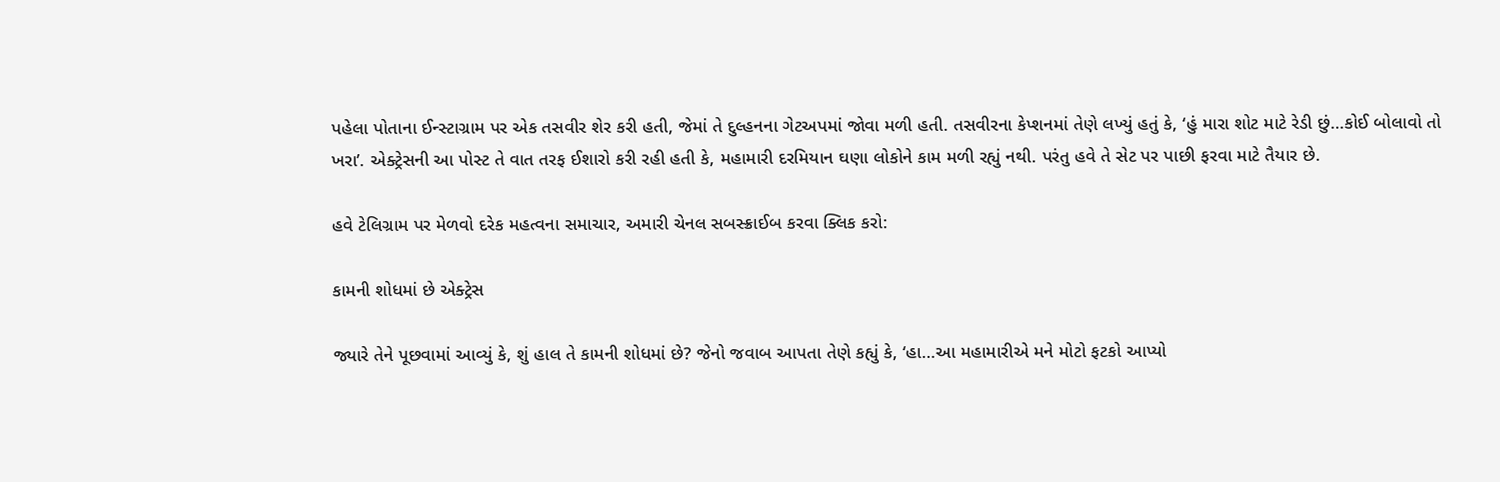પહેલા પોતાના ઈન્સ્ટાગ્રામ પર એક તસવીર શેર કરી હતી, જેમાં તે દુલ્હનના ગેટઅપમાં જોવા મળી હતી. તસવીરના કેપ્શનમાં તેણે લખ્યું હતું કે, ‘હું મારા શોટ માટે રેડી છું…કોઈ બોલાવો તો ખરા’. એક્ટ્રેસની આ પોસ્ટ તે વાત તરફ ઈશારો કરી રહી હતી કે, મહામારી દરમિયાન ઘણા લોકોને કામ મળી રહ્યું નથી. પરંતુ હવે તે સેટ પર પાછી ફરવા માટે તૈયાર છે.

હવે ટેલિગ્રામ પર મેળવો દરેક મહત્વના સમાચાર, અમારી ચેનલ સબસ્ક્રાઈબ કરવા ક્લિક કરો:

કામની શોધમાં છે એક્ટ્રેસ

જ્યારે તેને પૂછવામાં આવ્યું કે, શું હાલ તે કામની શોધમાં છે? જેનો જવાબ આપતા તેણે કહ્યું કે, ‘હા…આ મહામારીએ મને મોટો ફટકો આપ્યો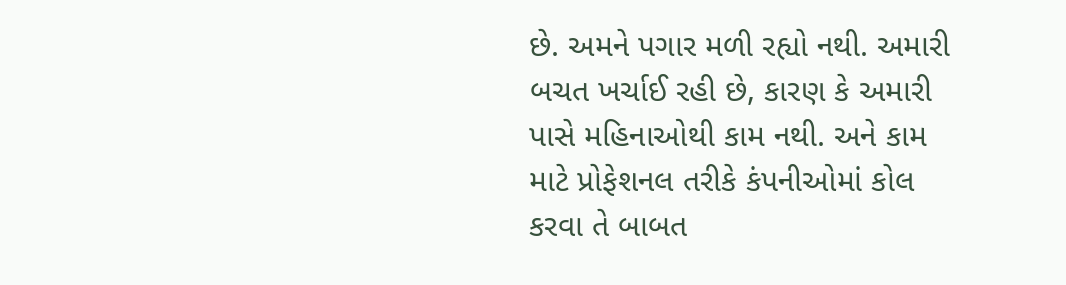છે. અમને પગાર મળી રહ્યો નથી. અમારી બચત ખર્ચાઈ રહી છે, કારણ કે અમારી પાસે મહિનાઓથી કામ નથી. અને કામ માટે પ્રોફેશનલ તરીકે કંપનીઓમાં કોલ કરવા તે બાબત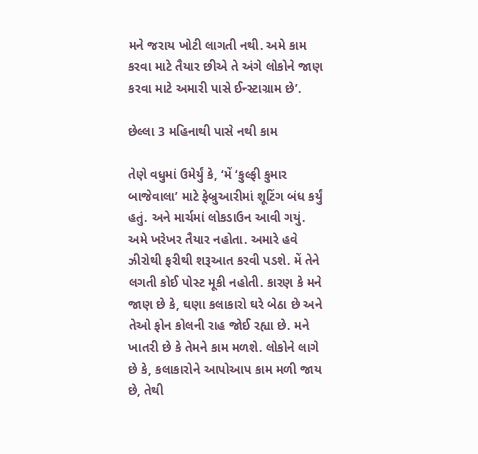મને જરાય ખોટી લાગતી નથી. અમે કામ કરવા માટે તૈયાર છીએ તે અંગે લોકોને જાણ કરવા માટે અમારી પાસે ઈન્સ્ટાગ્રામ છે’.

છેલ્લા 3 મહિનાથી પાસે નથી કામ

તેણે વધુમાં ઉમેર્યું કે, ‘મેં ‘કુલ્ફી કુમાર બાજેવાલા’ માટે ફેબ્રુઆરીમાં શૂટિંગ બંધ કર્યું હતું. અને માર્ચમાં લોકડાઉન આવી ગયું. અમે ખરેખર તૈયાર નહોતા. અમારે હવે ઝીરોથી ફરીથી શરૂઆત કરવી પડશે. મેં તેને લગતી કોઈ પોસ્ટ મૂકી નહોતી. કારણ કે મને જાણ છે કે, ઘણા કલાકારો ઘરે બેઠા છે અને તેઓ ફોન કોલની રાહ જોઈ રહ્યા છે. મને ખાતરી છે કે તેમને કામ મળશે. લોકોને લાગે છે કે, કલાકારોને આપોઆપ કામ મળી જાય છે, તેથી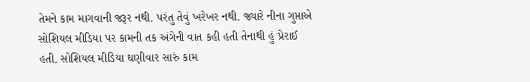તેમને કામ માગવાની જરૂર નથી. પરંતુ તેવું ખરેખર નથી. જ્યારે નીના ગુપ્તાએ સોશિયલ મીડિયા પર કામની તક અંગેની વાત કહી હતી તેનાથી હું પ્રેરાઈ હતી. સોશિયલ મીડિયા ઘણીવાર સારું કામ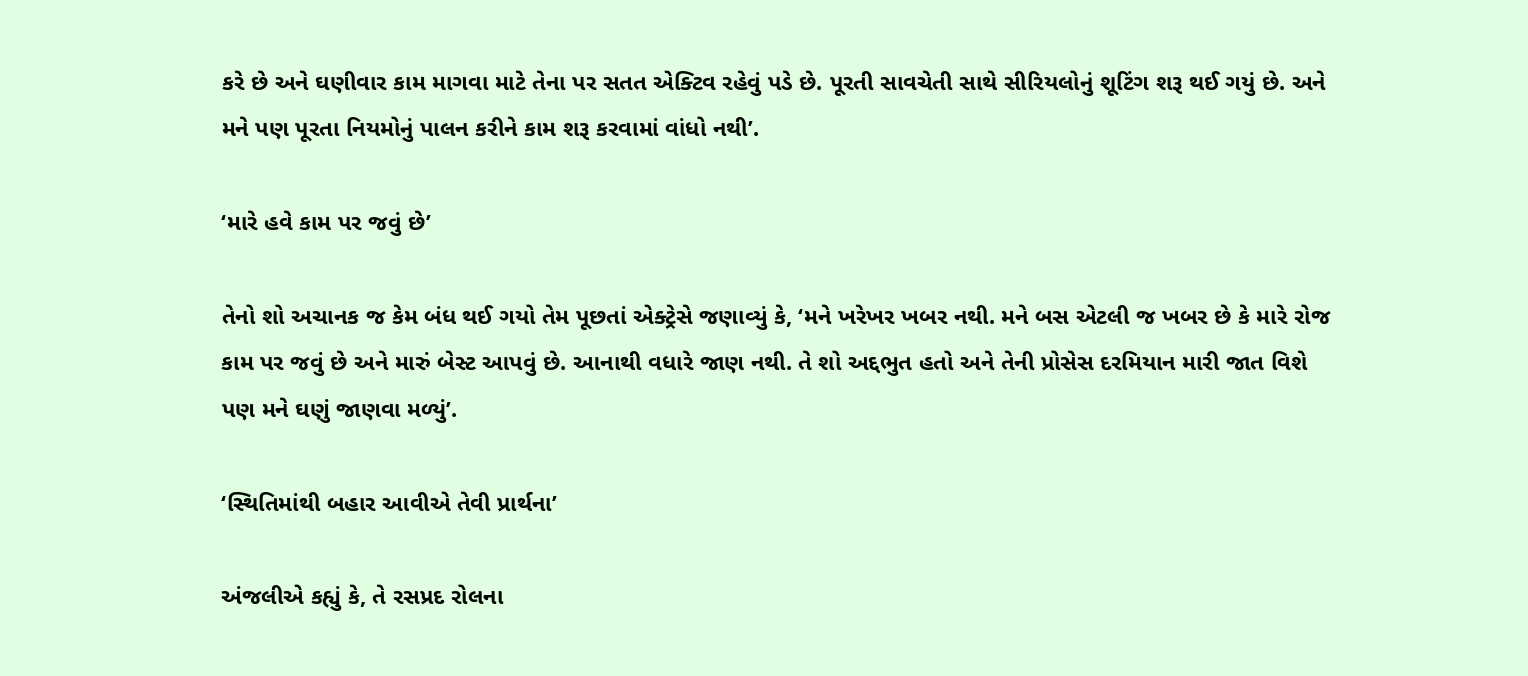કરે છે અને ઘણીવાર કામ માગવા માટે તેના પર સતત એક્ટિવ રહેવું પડે છે. પૂરતી સાવચેતી સાથે સીરિયલોનું શૂટિંગ શરૂ થઈ ગયું છે. અને મને પણ પૂરતા નિયમોનું પાલન કરીને કામ શરૂ કરવામાં વાંધો નથી’.

‘મારે હવે કામ પર જવું છે’

તેનો શો અચાનક જ કેમ બંધ થઈ ગયો તેમ પૂછતાં એક્ટ્રેસે જણાવ્યું કે, ‘મને ખરેખર ખબર નથી. મને બસ એટલી જ ખબર છે કે મારે રોજ કામ પર જવું છે અને મારું બેસ્ટ આપવું છે. આનાથી વધારે જાણ નથી. તે શો અદ્દભુત હતો અને તેની પ્રોસેસ દરમિયાન મારી જાત વિશે પણ મને ઘણું જાણવા મળ્યું’.

‘સ્થિતિમાંથી બહાર આવીએ તેવી પ્રાર્થના’

અંજલીએ કહ્યું કે, તે રસપ્રદ રોલના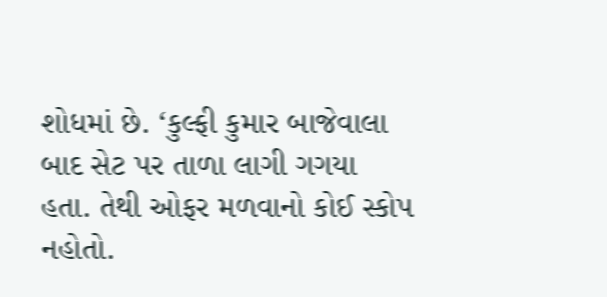શોધમાં છે. ‘કુલ્ફી કુમાર બાજેવાલા બાદ સેટ પર તાળા લાગી ગગયા હતા. તેથી ઓફર મળવાનો કોઈ સ્કોપ નહોતો.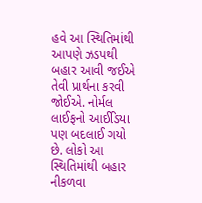હવે આ સ્થિતિમાંથી આપણે ઝડપથી બહાર આવી જઈએ તેવી પ્રાર્થના કરવી જોઈએ. નોર્મલ લાઈફનો આઈડિયા પણ બદલાઈ ગયો છે. લોકો આ સ્થિતિમાંથી બહાર નીકળવા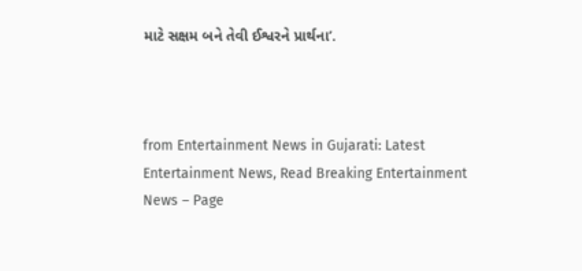માટે સક્ષમ બને તેવી ઈશ્વરને પ્રાર્થના’.



from Entertainment News in Gujarati: Latest Entertainment News, Read Breaking Entertainment News – Page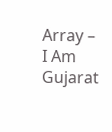Array – I Am Gujarat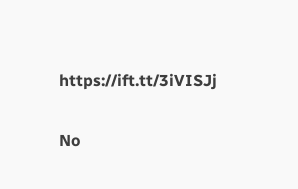https://ift.tt/3iVISJj

No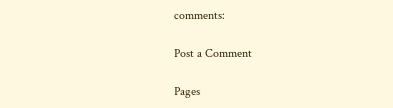comments:

Post a Comment

Pages